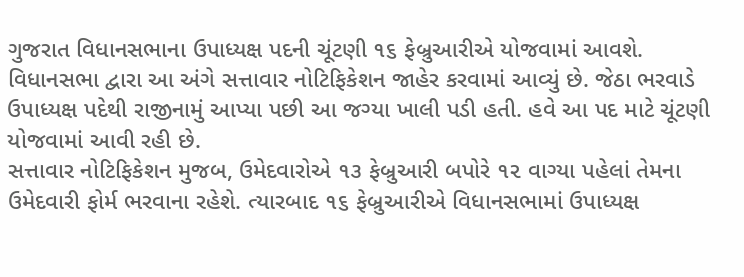ગુજરાત વિધાનસભાના ઉપાધ્યક્ષ પદની ચૂંટણી ૧૬ ફેબ્રુઆરીએ યોજવામાં આવશે. વિધાનસભા દ્વારા આ અંગે સત્તાવાર નોટિફિકેશન જાહેર કરવામાં આવ્યું છે. જેઠા ભરવાડે ઉપાધ્યક્ષ પદેથી રાજીનામું આપ્યા પછી આ જગ્યા ખાલી પડી હતી. હવે આ પદ માટે ચૂંટણી યોજવામાં આવી રહી છે.
સત્તાવાર નોટિફિકેશન મુજબ, ઉમેદવારોએ ૧૩ ફેબ્રુઆરી બપોરે ૧૨ વાગ્યા પહેલાં તેમના ઉમેદવારી ફોર્મ ભરવાના રહેશે. ત્યારબાદ ૧૬ ફેબ્રુઆરીએ વિધાનસભામાં ઉપાધ્યક્ષ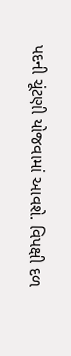પદની ચૂંટણી યોજવામાં આવશે. વિપક્ષી દળ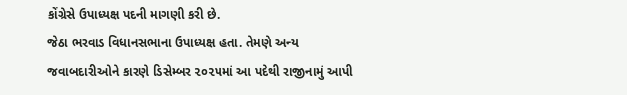કોંગ્રેસે ઉપાધ્યક્ષ પદની માગણી કરી છે.
જેઠા ભરવાડ વિધાનસભાના ઉપાધ્યક્ષ હતા. તેમણે અન્ય જવાબદારીઓને કારણે ડિસેમ્બર ૨૦૨૫માં આ પદેથી રાજીનામું આપી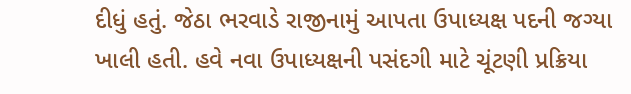દીધું હતું. જેઠા ભરવાડે રાજીનામું આપતા ઉપાધ્યક્ષ પદની જગ્યા ખાલી હતી. હવે નવા ઉપાધ્યક્ષની પસંદગી માટે ચૂંટણી પ્રક્રિયા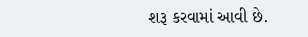શરૂ કરવામાં આવી છે.